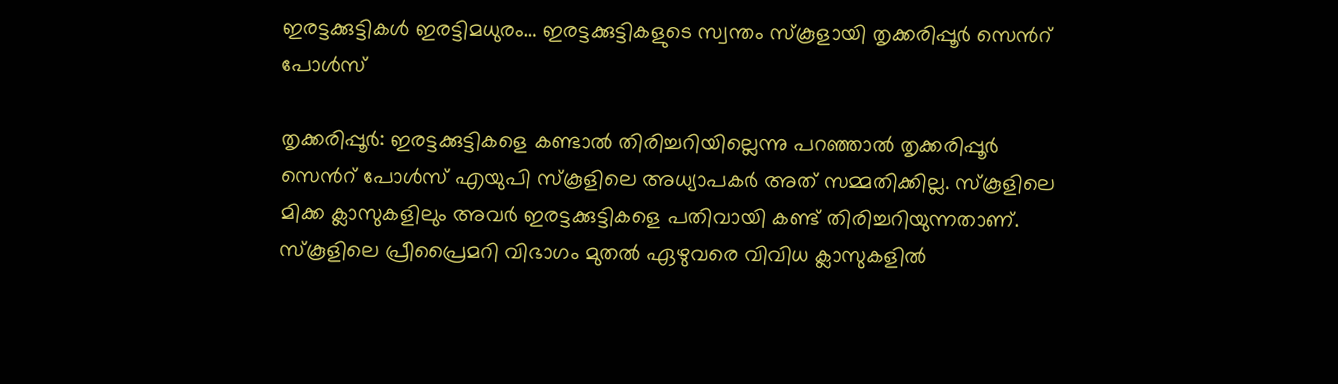ഇരട്ടക്കുട്ടികൾ ഇരട്ടിമധുരം… ഇരട്ടക്കുട്ടികളുടെ സ്വന്തം സ്കൂളായി തൃക്കരിപ്പൂർ സെന്‍റ് പോൾസ്

തൃക്കരിപ്പൂർ: ഇരട്ടക്കുട്ടികളെ കണ്ടാൽ തിരിച്ചറിയില്ലെന്നു പറഞ്ഞാൽ തൃക്കരിപ്പൂർ സെന്‍റ് പോൾസ് എയുപി സ്കൂളിലെ അധ്യാപകർ അത് സമ്മതിക്കില്ല. സ്കൂളിലെ മിക്ക ക്ലാസുകളിലും അവർ ഇരട്ടക്കുട്ടികളെ പതിവായി കണ്ട് തിരിച്ചറിയുന്നതാണ്. സ്കൂളിലെ പ്രീപ്രൈമറി വിഭാഗം മുതൽ ഏഴുവരെ വിവിധ ക്ലാസുകളിൽ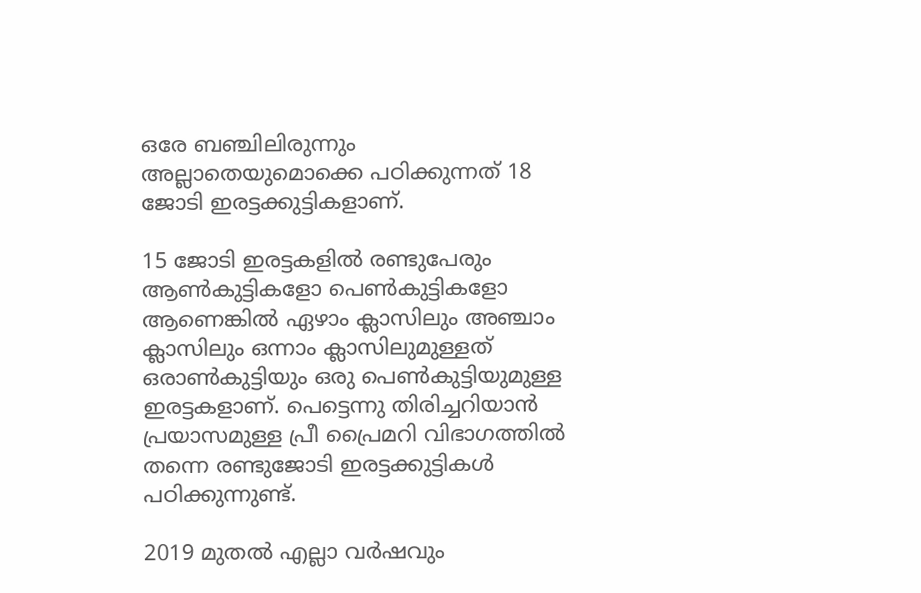ഒരേ ബഞ്ചിലിരുന്നും അല്ലാതെയുമൊക്കെ പഠിക്കുന്നത് 18 ജോടി ഇരട്ടക്കുട്ടികളാണ്.

15 ജോടി ഇരട്ടകളിൽ രണ്ടുപേരും ആൺകുട്ടികളോ പെൺകുട്ടികളോ ആണെങ്കിൽ ഏഴാം ക്ലാസിലും അഞ്ചാം ക്ലാസിലും ഒന്നാം ക്ലാസിലുമുള്ളത് ഒരാൺകുട്ടിയും ഒരു പെൺകുട്ടിയുമുള്ള ഇരട്ടകളാണ്. പെട്ടെന്നു തിരിച്ചറിയാൻ പ്രയാസമുള്ള പ്രീ പ്രൈമറി വിഭാഗത്തിൽ തന്നെ രണ്ടുജോടി ഇരട്ടക്കുട്ടികൾ പഠിക്കുന്നുണ്ട്.

2019 മുതൽ എല്ലാ വർഷവും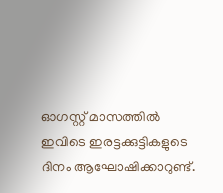ഓഗസ്റ്റ് മാസത്തിൽ ഇവിടെ ഇരട്ടക്കുട്ടികളുടെ ദിനം ആഘോഷിക്കാറുണ്ട്.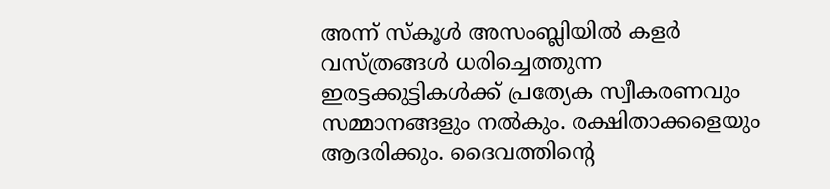അന്ന് സ്കൂൾ അസംബ്ലിയിൽ കളർ വസ്ത്രങ്ങൾ ധരിച്ചെത്തുന്ന ഇരട്ടക്കുട്ടികൾക്ക് പ്രത്യേക സ്വീകരണവും സമ്മാനങ്ങളും നൽകും. രക്ഷിതാക്കളെയും ആദരിക്കും. ദൈവത്തിന്‍റെ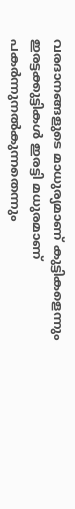വരദാനങ്ങളുടെ മാധുര്യമാണ് കുട്ടികളെന്നും ഇരട്ടക്കുട്ടികൾ ഇരട്ടി മധുരമാണ് പകർന്നുനൽകുന്നതെന്നും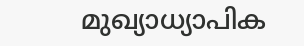മുഖ്യാധ്യാപിക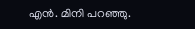എൻ. മിനി പറഞ്ഞു.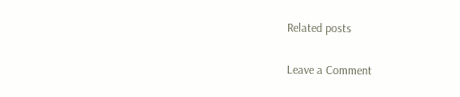Related posts

Leave a Comment